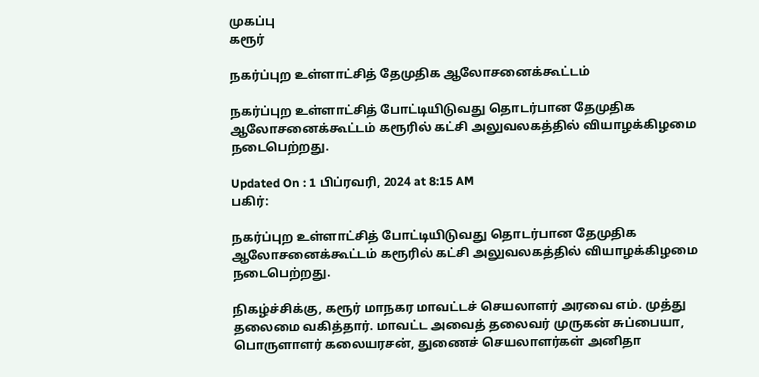முகப்பு
கரூர்

நகர்ப்புற உள்ளாட்சித் தேமுதிக ஆலோசனைக்கூட்டம்

நகர்ப்புற உள்ளாட்சித் போட்டியிடுவது தொடர்பான தேமுதிக ஆலோசனைக்கூட்டம் கரூரில் கட்சி அலுவலகத்தில் வியாழக்கிழமை நடைபெற்றது.

Updated On : 1 பிப்ரவரி, 2024 at 8:15 AM
பகிர்:

நகர்ப்புற உள்ளாட்சித் போட்டியிடுவது தொடர்பான தேமுதிக ஆலோசனைக்கூட்டம் கரூரில் கட்சி அலுவலகத்தில் வியாழக்கிழமை நடைபெற்றது.

நிகழ்ச்சிக்கு, கரூர் மாநகர மாவட்டச் செயலாளர் அரவை எம். முத்து தலைமை வகித்தார். மாவட்ட அவைத் தலைவர் முருகன் சுப்பையா, பொருளாளர் கலையரசன், துணைச் செயலாளர்கள் அனிதா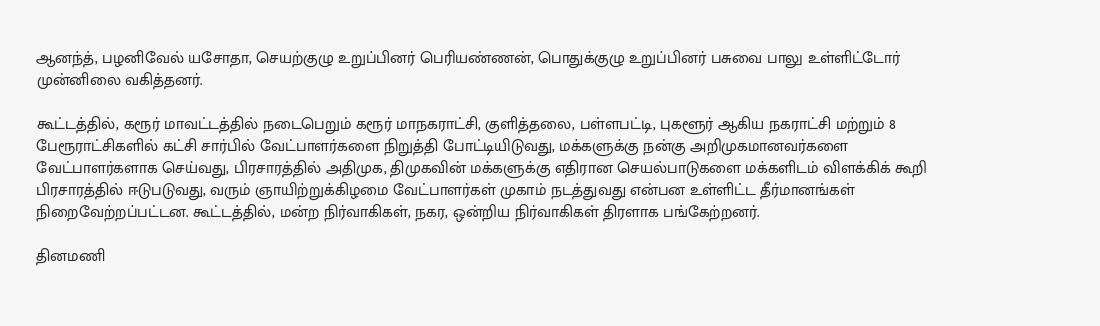ஆனந்த், பழனிவேல் யசோதா, செயற்குழு உறுப்பினர் பெரியண்ணன், பொதுக்குழு உறுப்பினர் பசுவை பாலு உள்ளிட்டோர் முன்னிலை வகித்தனர்.

கூட்டத்தில், கரூர் மாவட்டத்தில் நடைபெறும் கரூர் மாநகராட்சி, குளித்தலை, பள்ளபட்டி, புகளூர் ஆகிய நகராட்சி மற்றும் 8 பேரூராட்சிகளில் கட்சி சார்பில் வேட்பாளர்களை நிறுத்தி போட்டியிடுவது, மக்களுக்கு நன்கு அறிமுகமானவர்களை வேட்பாளர்களாக செய்வது, பிரசாரத்தில் அதிமுக, திமுகவின் மக்களுக்கு எதிரான செயல்பாடுகளை மக்களிடம் விளக்கிக் கூறி பிரசாரத்தில் ஈடுபடுவது, வரும் ஞாயிற்றுக்கிழமை வேட்பாளர்கள் முகாம் நடத்துவது என்பன உள்ளிட்ட தீர்மானங்கள் நிறைவேற்றப்பட்டன. கூட்டத்தில், மன்ற நிர்வாகிகள், நகர, ஒன்றிய நிர்வாகிகள் திரளாக பங்கேற்றனர்.

தினமணி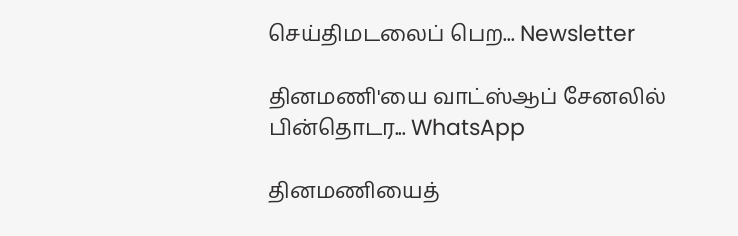செய்திமடலைப் பெற... Newsletter

தினமணி'யை வாட்ஸ்ஆப் சேனலில் பின்தொடர... WhatsApp

தினமணியைத்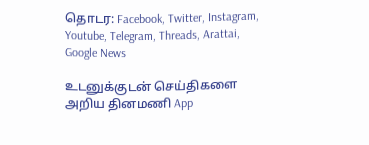தொடர: Facebook, Twitter, Instagram, Youtube, Telegram, Threads, Arattai, Google News

உடனுக்குடன் செய்திகளை அறிய தினமணி App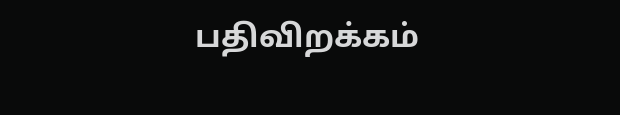பதிவிறக்கம்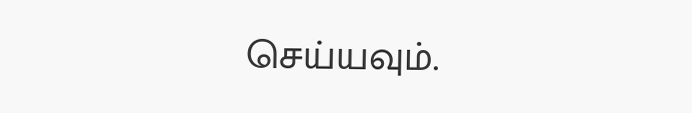செய்யவும்.